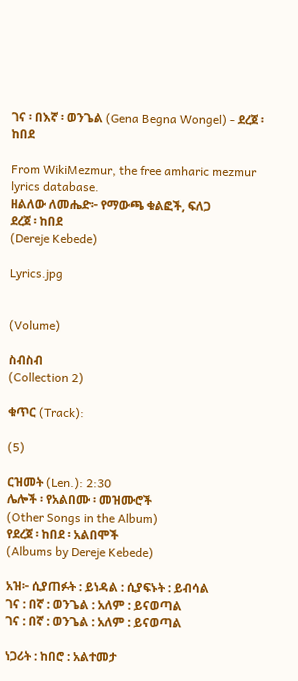ገና ፡ በእኛ ፡ ወንጌል (Gena Begna Wongel) - ደረጀ ፡ ከበደ

From WikiMezmur, the free amharic mezmur lyrics database.
ዘልለው ለመሔድ፦ የማውጫ ቁልፎች, ፍለጋ
ደረጀ ፡ ከበደ
(Dereje Kebede)

Lyrics.jpg


(Volume)

ስብስብ
(Collection 2)

ቁጥር (Track):

(5)

ርዝመት (Len.): 2:30
ሌሎች ፡ የአልበሙ ፡ መዝሙሮች
(Other Songs in the Album)
የደረጀ ፡ ከበደ ፡ አልበሞች
(Albums by Dereje Kebede)

አዝ፦ ሲያጠፉት : ይነዳል : ሲያፍኑት : ይብሳል
ገና : በኛ : ወንጌል : አለም : ይናወጣል
ገና : በኛ : ወንጌል : አለም : ይናወጣል

ነጋሪት : ከበሮ : አልተመታ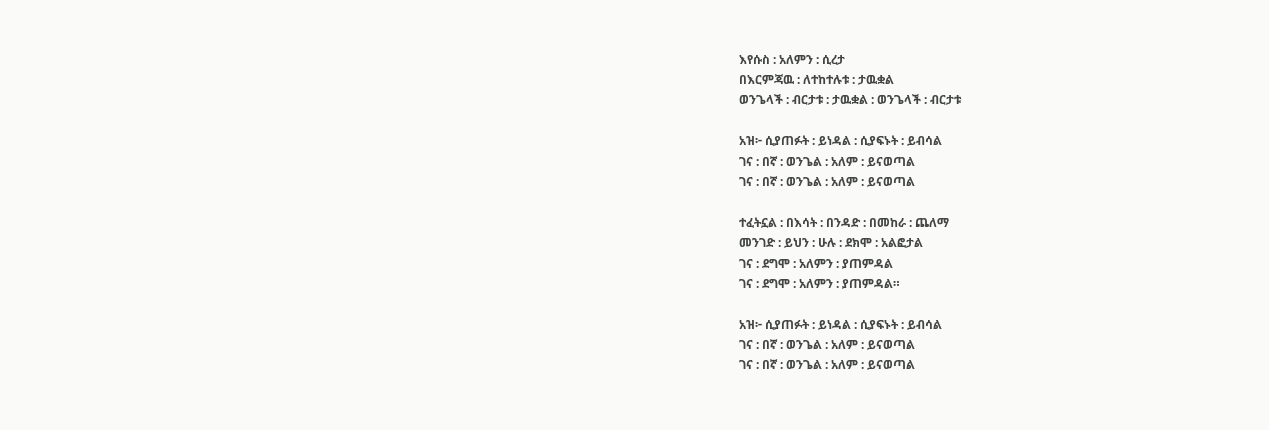እየሱስ : አለምን : ሲረታ
በእርምጃዉ : ለተከተሉቱ : ታዉቋል
ወንጌላች : ብርታቱ : ታዉቋል : ወንጌላች : ብርታቱ

አዝ፦ ሲያጠፉት : ይነዳል : ሲያፍኑት : ይብሳል
ገና : በኛ : ወንጌል : አለም : ይናወጣል
ገና : በኛ : ወንጌል : አለም : ይናወጣል

ተፈትኗል : በእሳት : በንዳድ : በመከራ : ጨለማ
መንገድ : ይህን : ሁሉ : ደክሞ : አልፎታል
ገና : ደግሞ : አለምን : ያጠምዳል
ገና : ደግሞ : አለምን : ያጠምዳል።

አዝ፦ ሲያጠፉት : ይነዳል : ሲያፍኑት : ይብሳል
ገና : በኛ : ወንጌል : አለም : ይናወጣል
ገና : በኛ : ወንጌል : አለም : ይናወጣል